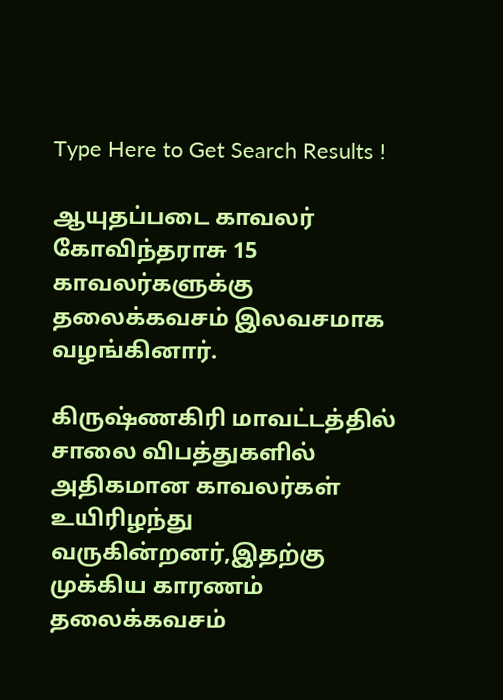Type Here to Get Search Results !

ஆயுதப்படை காவலர் கோவிந்தராசு 15 காவலர்களுக்கு தலைக்கவசம் இலவசமாக வழங்கினார்.

கிருஷ்ணகிரி மாவட்டத்தில் சாலை விபத்துகளில் அதிகமான காவலர்கள் உயிரிழந்து வருகின்றனர்,இதற்கு முக்கிய காரணம் தலைக்கவசம்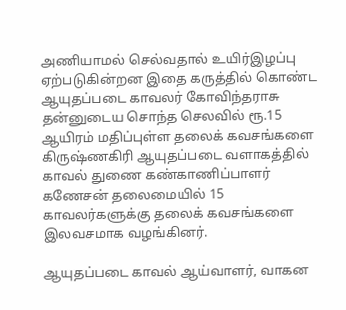அணியாமல் செல்வதால் உயிர்இழப்பு ஏற்படுகின்றன இதை கருத்தில் கொண்ட ஆயுதப்படை காவலர் கோவிந்தராசு தன்னுடைய சொந்த செலவில் ரூ.15 ஆயிரம் மதிப்புள்ள தலைக் கவசங்களை கிருஷ்ணகிரி ஆயுதப்படை வளாகத்தில் காவல் துணை கண்காணிப்பாளர் கணேசன் தலைமையில் 15 காவலர்களுக்கு தலைக் கவசங்களை இலவசமாக வழங்கினர்.

ஆயுதப்படை காவல் ஆய்வாளர், வாகன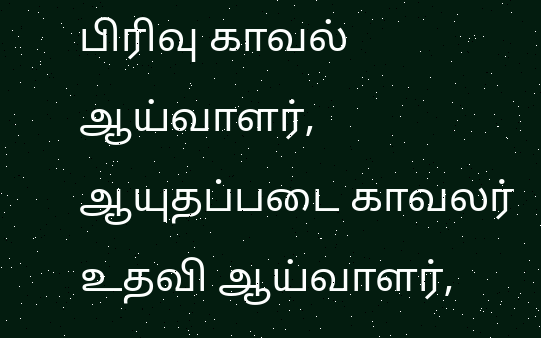பிரிவு காவல் ஆய்வாளர், ஆயுதப்படை காவலர் உதவி ஆய்வாளர்,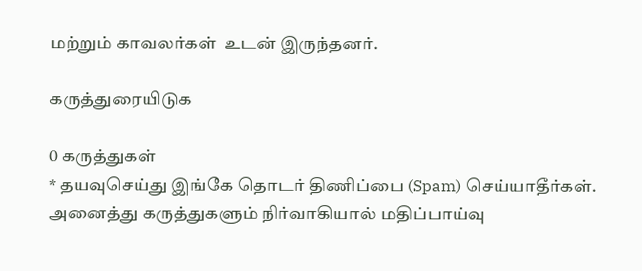மற்றும் காவலர்கள்  உடன் இருந்தனர்.

கருத்துரையிடுக

0 கருத்துகள்
* தயவுசெய்து இங்கே தொடர் திணிப்பை (Spam) செய்யாதீர்கள். அனைத்து கருத்துகளும் நிர்வாகியால் மதிப்பாய்வு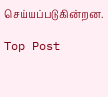செய்யப்படுகின்றன.

Top Post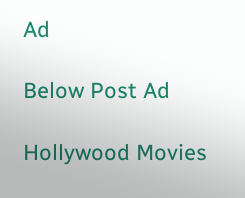Ad

Below Post Ad

Hollywood Movies